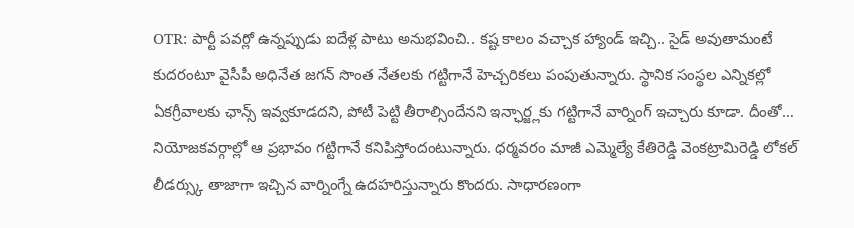OTR: పార్టీ పవర్లో ఉన్నప్పుడు ఐదేళ్ల పాటు అనుభవించి.. కష్ట కాలం వచ్చాక హ్యాండ్ ఇచ్చి.. సైడ్ అవుతామంటే కుదరంటూ వైసీపీ అధినేత జగన్ సొంత నేతలకు గట్టిగానే హెచ్చరికలు పంపుతున్నారు. స్థానిక సంస్థల ఎన్నికల్లో ఏకగ్రీవాలకు ఛాన్స్ ఇవ్వకూడదని, పోటీ పెట్టి తీరాల్సిందేనని ఇన్ఛార్జ్లకు గట్టిగానే వార్నింగ్ ఇచ్చారు కూడా. దీంతో… నియోజకవర్గాల్లో ఆ ప్రభావం గట్టిగానే కనిపిస్తోందంటున్నారు. ధర్మవరం మాజీ ఎమ్మెల్యే కేతిరెడ్డి వెంకట్రామిరెడ్డి లోకల్ లీడర్స్కు తాజాగా ఇచ్చిన వార్నింగ్నే ఉదహరిస్తున్నారు కొందరు. సాధారణంగా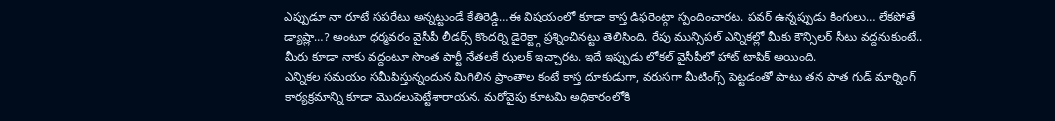ఎప్పుడూ నా రూటే సపరేటు అన్నట్టుండే కేతిరెడ్డి…ఈ విషయంలో కూడా కాస్త డిఫరెంట్గా స్పందించారట. పవర్ ఉన్నప్పుడు కింగులు… లేకపోతే డ్యాష్లా…? అంటూ ధర్మవరం వైసీపీ లీడర్స్ కొందర్ని డైరెక్ట్గా ప్రశ్నించినట్టు తెలిసింది. రేపు మున్సిపల్ ఎన్నికల్లో మీకు కౌన్సిలర్ సీటు వద్దనుకుంటే.. మీరు కూడా నాకు వద్దంటూ సొంత పార్టీ నేతలకే ఝలక్ ఇచ్చారట. ఇదే ఇప్పుడు లోకల్ వైసీపీలో హాట్ టాపిక్ అయింది.
ఎన్నికల సమయం సమీపిస్తున్నందున మిగిలిన ప్రాంతాల కంటే కాస్త దూకుడుగా, వరుసగా మీటింగ్స్ పెట్టడంతో పాటు తన పాత గుడ్ మార్నింగ్ కార్యక్రమాన్ని కూడా మొదలుపెట్టేశారాయన. మరోవైపు కూటమి అధికారంలోకి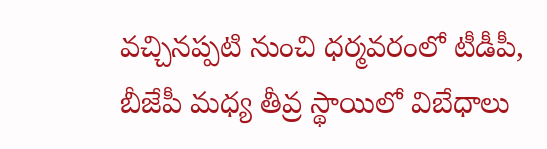వచ్చినప్పటి నుంచి ధర్మవరంలో టీడీపీ, బీజేపీ మధ్య తీవ్ర స్థాయిలో విబేధాలు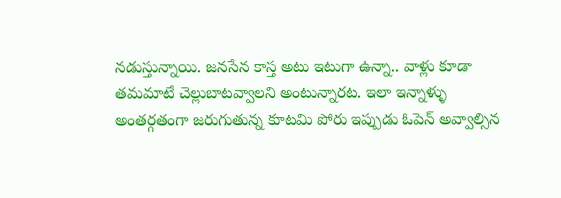నడుస్తున్నాయి. జనసేన కాస్త అటు ఇటుగా ఉన్నా.. వాళ్లు కూడా తమమాటే చెల్లుబాటవ్వాలని అంటున్నారట. ఇలా ఇన్నాళ్ళు అంతర్గతంగా జరుగుతున్న కూటమి పోరు ఇప్పుడు ఓపెన్ అవ్వాల్సిన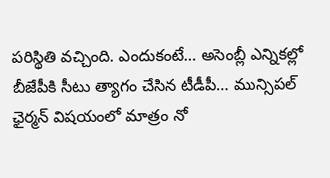పరిస్థితి వచ్చింది. ఎందుకంటే… అసెంబ్లీ ఎన్నికల్లో బీజేపీకి సీటు త్యాగం చేసిన టీడీపీ… మున్సిపల్ ఛైర్మన్ విషయంలో మాత్రం నో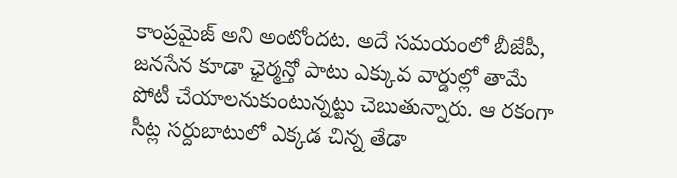కాంప్రమైజ్ అని అంటోందట. అదే సమయంలో బీజేపీ, జనసేన కూడా ఛైర్మన్తో పాటు ఎక్కువ వార్డుల్లో తామే పోటీ చేయాలనుకుంటున్నట్టు చెబుతున్నారు. ఆ రకంగా సీట్ల సర్దుబాటులో ఎక్కడ చిన్న తేడా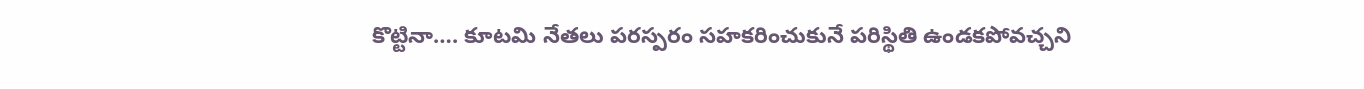కొట్టినా…. కూటమి నేతలు పరస్పరం సహకరించుకునే పరిస్థితి ఉండకపోవచ్చని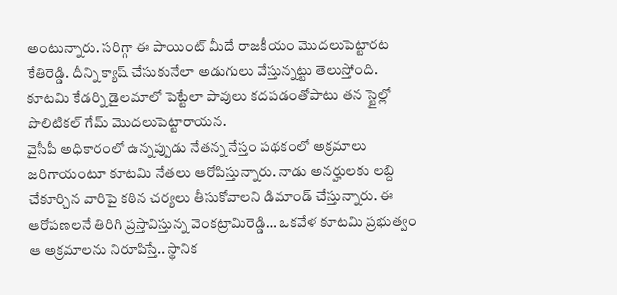అంటున్నారు. సరిగ్గా ఈ పాయింట్ మీదే రాజకీయం మొదలుపెట్టారట కేతిరెడ్డి. దీన్ని క్యాష్ చేసుకునేలా అడుగులు వేస్తున్నట్టు తెలుస్తోంది. కూటమి కేడర్ని డైలమాలో పెట్టేలా పావులు కదపడంతోపాటు తన స్టైల్లో పొలిటికల్ గేమ్ మొదలుపెట్టారాయన.
వైసీపీ అధికారంలో ఉన్నప్పుడు నేతన్న నేస్తం పథకంలో అక్రమాలు జరిగాయంటూ కూటమి నేతలు ఆరోపిస్తున్నారు. నాడు అనర్హులకు లబ్ది చేకూర్చిన వారిపై కఠిన చర్యలు తీసుకోవాలని డిమాండ్ చేస్తున్నారు. ఈ ఆరోపణలనే తిరిగి ప్రస్తావిస్తున్న వెంకట్రామిరెడ్డి… ఒకవేళ కూటమి ప్రభుత్వం ఆ అక్రమాలను నిరూపిస్తే.. స్థానిక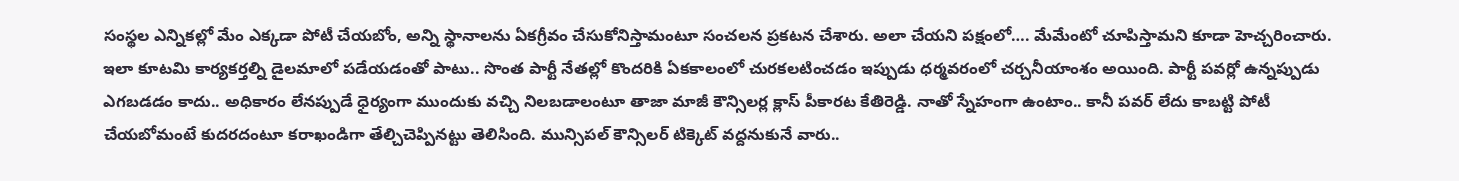సంస్థల ఎన్నికల్లో మేం ఎక్కడా పోటీ చేయబోం, అన్ని స్థానాలను ఏకగ్రీవం చేసుకోనిస్తామంటూ సంచలన ప్రకటన చేశారు. అలా చేయని పక్షంలో…. మేమేంటో చూపిస్తామని కూడా హెచ్చరించారు. ఇలా కూటమి కార్యకర్తల్ని డైలమాలో పడేయడంతో పాటు.. సొంత పార్టీ నేతల్లో కొందరికి ఏకకాలంలో చురకలటించడం ఇప్పుడు ధర్మవరంలో చర్చనీయాంశం అయింది. పార్టీ పవర్లో ఉన్నప్పుడు ఎగబడడం కాదు.. అధికారం లేనప్పుడే ధైర్యంగా ముందుకు వచ్చి నిలబడాలంటూ తాజా మాజీ కౌన్సిలర్ల క్లాస్ పీకారట కేతిరెడ్డి. నాతో స్నేహంగా ఉంటాం.. కానీ పవర్ లేదు కాబట్టి పోటీ చేయబోమంటే కుదరదంటూ కరాఖండిగా తేల్చిచెప్పినట్టు తెలిసింది. మున్సిపల్ కౌన్సిలర్ టిక్కెట్ వద్దనుకునే వారు..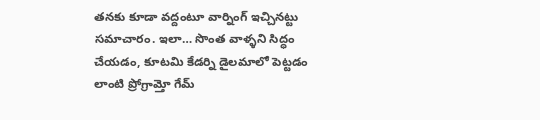తనకు కూడా వద్దంటూ వార్నింగ్ ఇచ్చినట్టు సమాచారం. ఇలా… సొంత వాళ్ళని సిద్ధం చేయడం, కూటమి కేడర్ని డైలమాలో పెట్టడం లాంటి ప్రోగ్రామ్తో గేమ్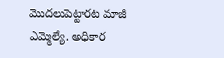మొదలుపెట్టారట మాజీ ఎమ్మెల్యే. అధికార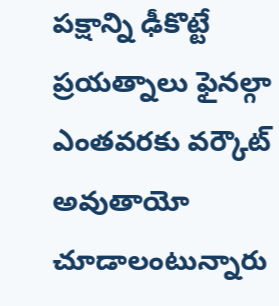పక్షాన్ని ఢీకొట్టే ప్రయత్నాలు ఫైనల్గా ఎంతవరకు వర్కౌట్ అవుతాయో చూడాలంటున్నారు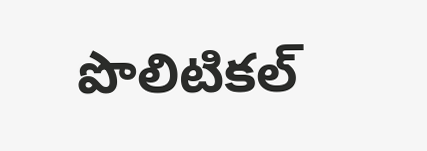పొలిటికల్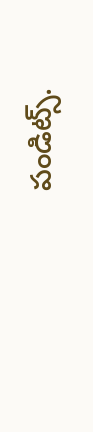పండిట్స్.